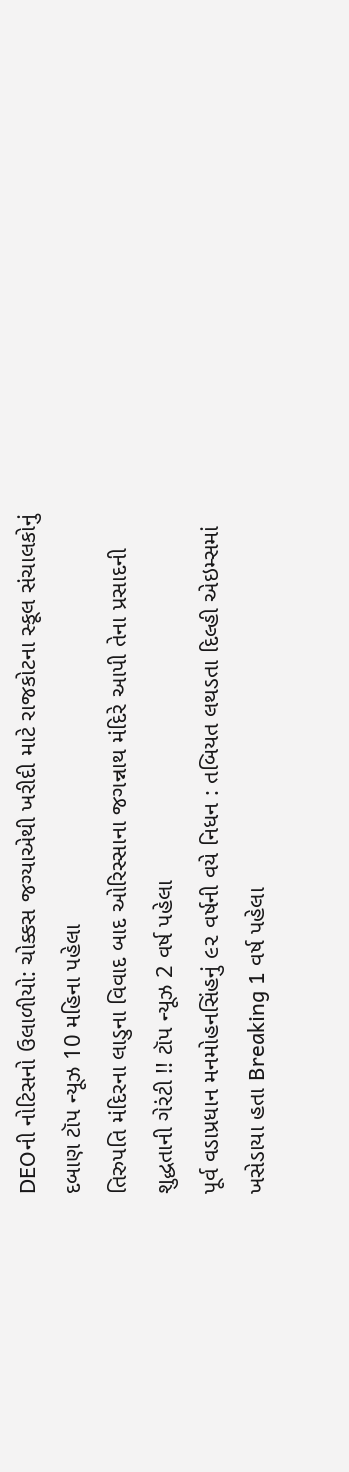DEOની નોટિસનો ઉલાળીયો: ચોક્કસ જગ્યાએથી ખરીદી માટે રાજકોટના સ્કૂલ સંચાલકોનું દબાણ ટૉપ ન્યૂઝ 10 મહિના પહેલા
તિરુપતિ મંદિરના લાડુના વિવાદ બાદ ઓરિસ્સાના જગન્નાથ મંદિરે આપી તેના પ્રસાદની શુદ્ધતાની ગેરંટી !! ટૉપ ન્યૂઝ 2 વર્ષ પહેલા
પૂર્વ વડાપ્રધાન મનમોહનસિંહનું ૯૨ વર્ષની વયે નિધન : તબિયત લથડતા દિલ્હી એઇમ્સમાં ખસેડાયા હતા Breaking 1 વર્ષ પહેલા